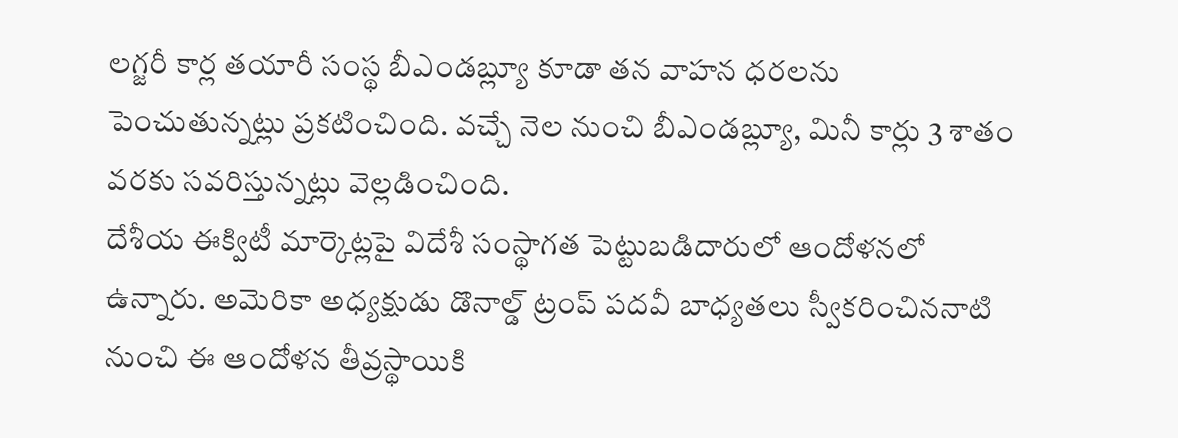లగ్జరీ కార్ల తయారీ సంస్థ బీఎండబ్ల్యూ కూడా తన వాహన ధరలను పెంచుతున్నట్లు ప్రకటించింది. వచ్చే నెల నుంచి బీఎండబ్ల్యూ, మినీ కార్లు 3 శాతం వరకు సవరిస్తున్నట్లు వెల్లడించింది.
దేశీయ ఈక్విటీ మార్కెట్లపై విదేశీ సంస్థాగత పెట్టుబడిదారులో ఆందోళనలో ఉన్నారు. అమెరికా అధ్యక్షుడు డొనాల్డ్ ట్రంప్ పదవీ బాధ్యతలు స్వీకరించిననాటి నుంచి ఈ ఆందోళన తీవ్రస్థాయికి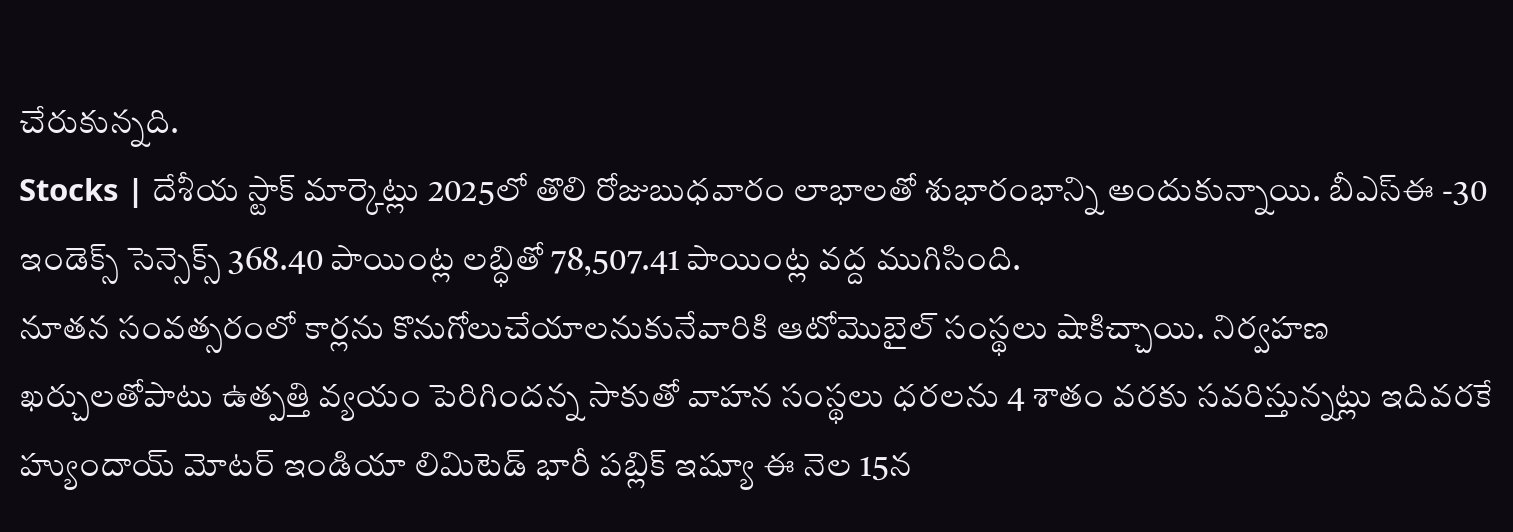చేరుకున్నది.
Stocks | దేశీయ స్టాక్ మార్కెట్లు 2025లో తొలి రోజుబుధవారం లాభాలతో శుభారంభాన్ని అందుకున్నాయి. బీఎస్ఈ -30 ఇండెక్స్ సెన్సెక్స్ 368.40 పాయింట్ల లబ్ధితో 78,507.41 పాయింట్ల వద్ద ముగిసింది.
నూతన సంవత్సరంలో కార్లను కొనుగోలుచేయాలనుకునేవారికి ఆటోమొబైల్ సంస్థలు షాకిచ్చాయి. నిర్వహణ ఖర్చులతోపాటు ఉత్పత్తి వ్యయం పెరిగిందన్న సాకుతో వాహన సంస్థలు ధరలను 4 శాతం వరకు సవరిస్తున్నట్లు ఇదివరకే
హ్యుందాయ్ మోటర్ ఇండియా లిమిటెడ్ భారీ పబ్లిక్ ఇష్యూ ఈ నెల 15న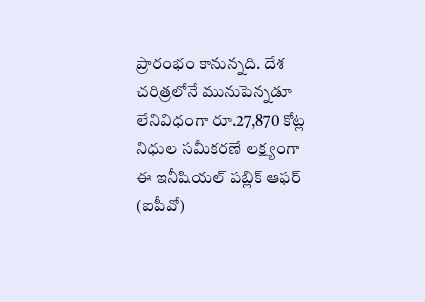ప్రారంభం కానున్నది. దేశ చరిత్రలోనే మునుపెన్నడూ లేనివిధంగా రూ.27,870 కోట్ల నిధుల సమీకరణే లక్ష్యంగా ఈ ఇనీషియల్ పబ్లిక్ ఆఫర్ (ఐపీవో)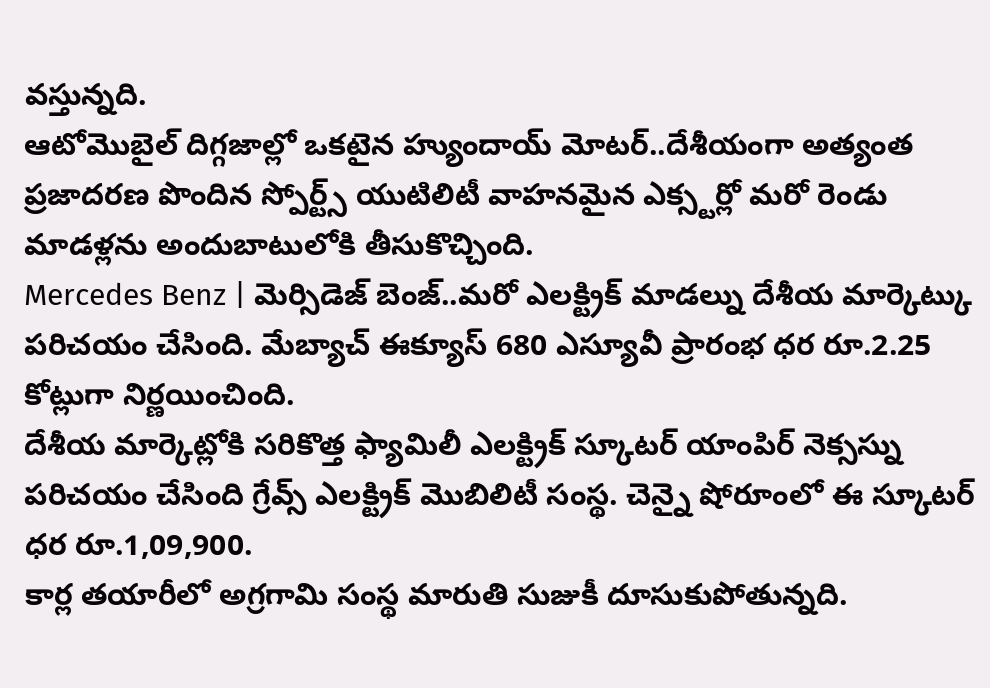వస్తున్నది.
ఆటోమొబైల్ దిగ్గజాల్లో ఒకటైన హ్యుందాయ్ మోటర్..దేశీయంగా అత్యంత ప్రజాదరణ పొందిన స్పోర్ట్స్ యుటిలిటీ వాహనమైన ఎక్స్టర్లో మరో రెండు మాడళ్లను అందుబాటులోకి తీసుకొచ్చింది.
Mercedes Benz | మెర్సిడెజ్ బెంజ్..మరో ఎలక్ట్రిక్ మాడల్ను దేశీయ మార్కెట్కు పరిచయం చేసింది. మేబ్యాచ్ ఈక్యూస్ 680 ఎస్యూవీ ప్రారంభ ధర రూ.2.25 కోట్లుగా నిర్ణయించింది.
దేశీయ మార్కెట్లోకి సరికొత్త ఫ్యామిలీ ఎలక్ట్రిక్ స్కూటర్ యాంపిర్ నెక్సస్ను పరిచయం చేసింది గ్రేవ్స్ ఎలక్ట్రిక్ మొబిలిటీ సంస్థ. చెన్నై షోరూంలో ఈ స్కూటర్ ధర రూ.1,09,900.
కార్ల తయారీలో అగ్రగామి సంస్థ మారుతి సుజుకీ దూసుకుపోతున్నది.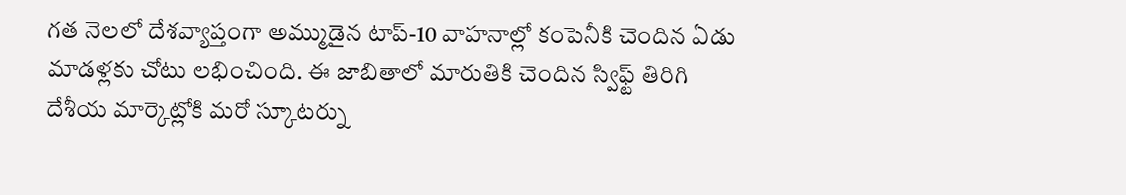గత నెలలో దేశవ్యాప్తంగా అమ్ముడైన టాప్-10 వాహనాల్లో కంపెనీకి చెందిన ఏడు మాడళ్లకు చోటు లభించింది. ఈ జాబితాలో మారుతికి చెందిన స్విఫ్ట్ తిరిగి
దేశీయ మార్కెట్లోకి మరో స్కూటర్ను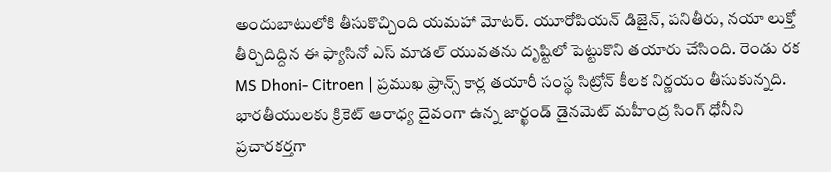అందుబాటులోకి తీసుకొచ్చింది యమహా మోటర్. యూరోపియన్ డిజైన్, పనితీరు, నయా లుక్తో తీర్చిదిద్దిన ఈ ఫ్యాసినో ఎస్ మాడల్ యువతను దృష్టిలో పెట్టుకొని తయారు చేసింది. రెండు రక
MS Dhoni- Citroen | ప్రముఖ ఫ్రాన్స్ కార్ల తయారీ సంస్థ సిట్రోన్ కీలక నిర్ణయం తీసుకున్నది. భారతీయులకు క్రికెట్ ఆరాధ్య దైవంగా ఉన్న జార్ఖండ్ డైనమెట్ మహీంద్ర సింగ్ ధోనీని ప్రచారకర్తగా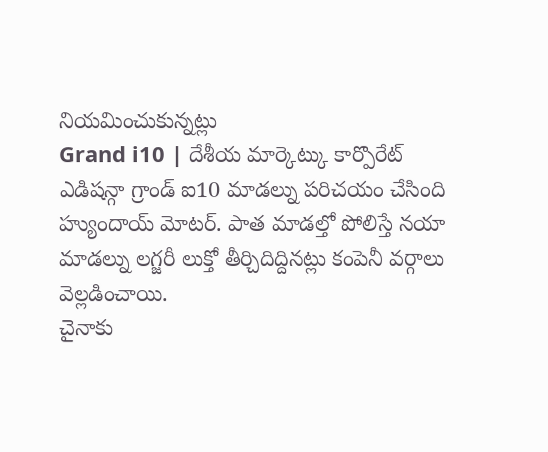నియమించుకున్నట్లు
Grand i10 | దేశీయ మార్కెట్కు కార్పొరేట్ ఎడిషన్గా గ్రాండ్ ఐ10 మాడల్ను పరిచయం చేసింది హ్యుందాయ్ మోటర్. పాత మాడల్తో పోలిస్తే నయా మాడల్ను లగ్జరీ లుక్తో తీర్చిదిద్దినట్లు కంపెనీ వర్గాలు వెల్లడించాయి.
చైనాకు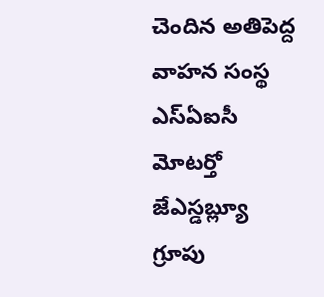చెందిన అతిపెద్ద వాహన సంస్థ ఎస్ఏఐసీ మోటర్తో జేఎస్డబ్ల్యూ గ్రూపు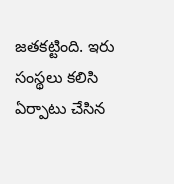జతకట్టింది. ఇరు సంస్థలు కలిసి ఏర్పాటు చేసిన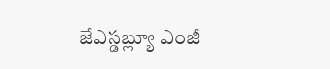జేఎస్డబ్ల్యూ ఎంజీ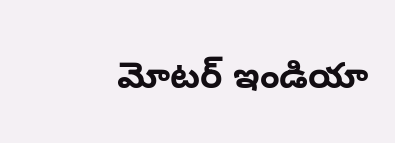మోటర్ ఇండియా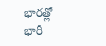భారత్లో భారీ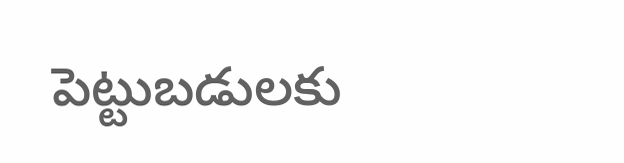పెట్టుబడులకు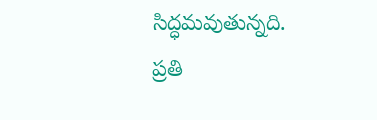సిద్ధమవుతున్నది. ప్రతి